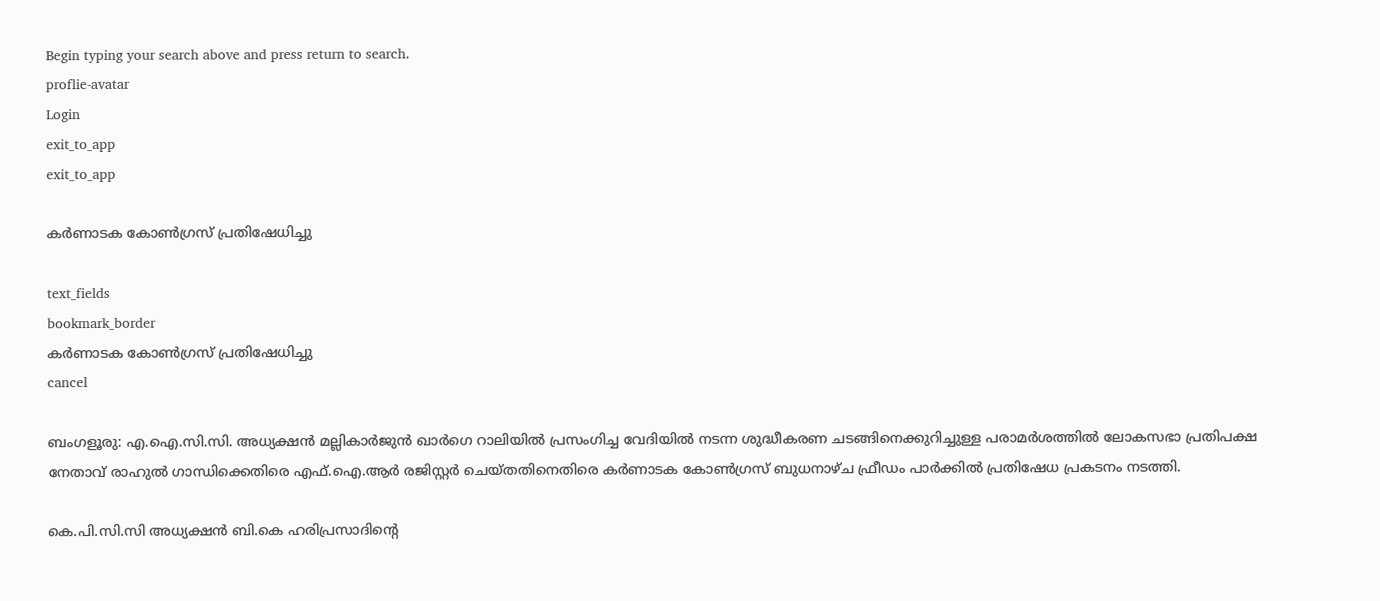Begin typing your search above and press return to search.
proflie-avatar
Login
exit_to_app
exit_to_app

കർണാടക കോൺഗ്രസ് പ്രതിഷേധിച്ചു

text_fields
bookmark_border
കർണാടക കോൺഗ്രസ് പ്രതിഷേധിച്ചു
cancel

ബംഗളൂരു: എ.ഐ.സി.സി. അധ്യക്ഷൻ മല്ലികാർജുൻ ഖാർഗെ റാലിയിൽ പ്രസംഗിച്ച വേദിയിൽ നടന്ന ശുദ്ധീകരണ ചടങ്ങിനെക്കുറിച്ചുള്ള പരാമർശത്തിൽ ലോകസഭാ പ്രതിപക്ഷ നേതാവ് രാഹുൽ ഗാന്ധിക്കെതിരെ എഫ്‌.ഐ.ആർ രജിസ്റ്റർ ചെയ്തതിനെതിരെ കർണാടക കോൺഗ്രസ് ബുധനാഴ്ച ഫ്രീഡം പാർക്കിൽ പ്രതിഷേധ പ്രകടനം നടത്തി.

കെ.പി.സി.സി അധ്യക്ഷൻ ബി.കെ ഹരിപ്രസാദിന്‍റെ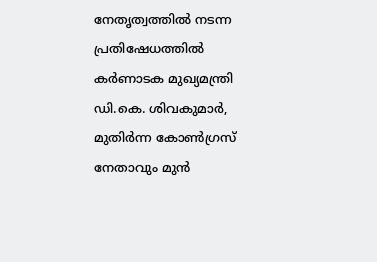നേതൃത്വത്തിൽ നടന്ന പ്രതിഷേധത്തിൽ കർണാടക മുഖ്യമന്ത്രി ഡി.കെ. ശിവകുമാർ, മുതിർന്ന കോൺഗ്രസ് നേതാവും മുൻ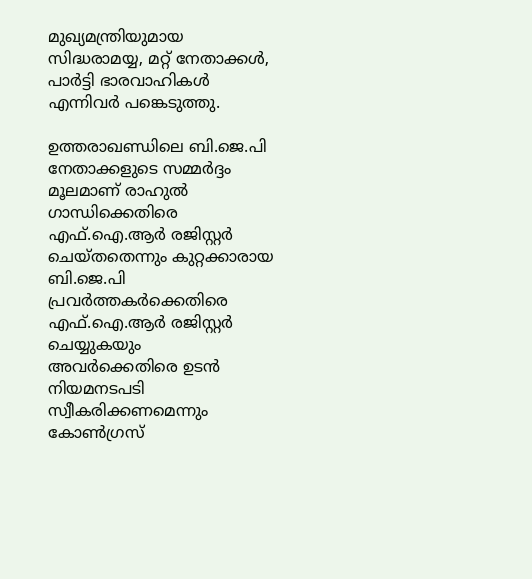മുഖ്യമന്ത്രിയുമായ സിദ്ധരാമയ്യ, മറ്റ് നേതാക്കള്‍, പാർട്ടി ഭാരവാഹികള്‍ എന്നിവര്‍ പങ്കെടുത്തു.

ഉത്തരാഖണ്ഡിലെ ബി.ജെ.പി നേതാക്കളുടെ സമ്മർദ്ദം മൂലമാണ് രാഹുൽ ഗാന്ധിക്കെതിരെ എഫ്‌.ഐ.ആർ രജിസ്റ്റർ ചെയ്തതെന്നും കുറ്റക്കാരായ ബി.ജെ.പി പ്രവർത്തകർക്കെതിരെ എഫ്‌.ഐ.ആർ രജിസ്റ്റർ ചെയ്യുകയും അവർക്കെതിരെ ഉടൻ നിയമനടപടി സ്വീകരിക്കണമെന്നും കോൺഗ്രസ്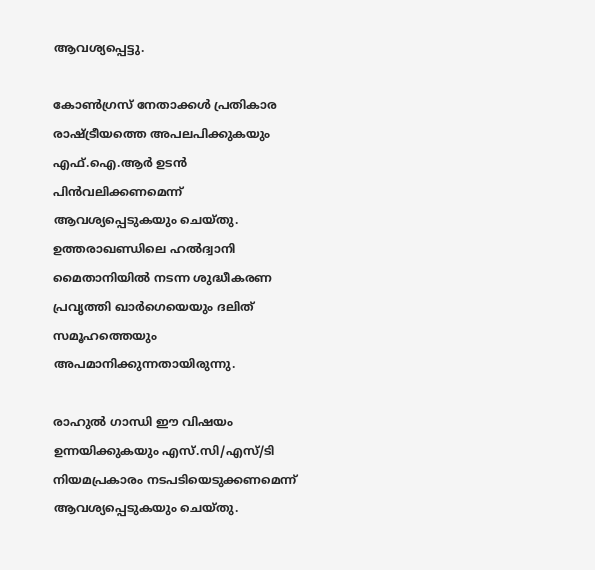ആവശ്യപ്പെട്ടു.

കോൺഗ്രസ് നേതാക്കള്‍ പ്രതികാര രാഷ്ട്രീയത്തെ അപലപിക്കുകയും എഫ്‌.ഐ.ആർ ഉടൻ പിൻവലിക്കണമെന്ന് ആവശ്യപ്പെടുകയും ചെയ്തു. ഉത്തരാഖണ്ഡിലെ ഹൽദ്വാനി മൈതാനിയിൽ നടന്ന ശുദ്ധീകരണ പ്രവൃത്തി ഖാർഗെയെയും ദലിത് സമൂഹത്തെയും അപമാനിക്കുന്നതായിരുന്നു.

രാഹുല്‍ ഗാന്ധി ഈ വിഷയം ഉന്നയിക്കുകയും എസ്‌.സി/എസ്/ടി നിയമപ്രകാരം നടപടിയെടുക്കണമെന്ന് ആവശ്യപ്പെടുകയും ചെയ്തു.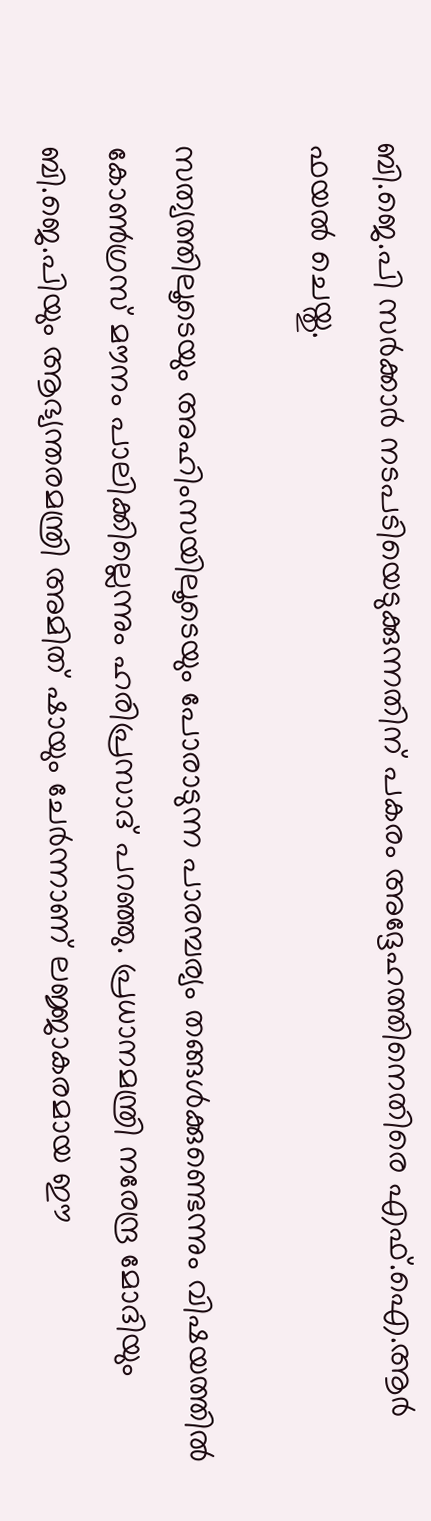ബി.ജെ.പി സര്‍ക്കാര്‍ നടപടിയെടുക്കുന്നതിന് പകരം അദ്ദേഹത്തിനെതിരെ എഫ്‌.ഐ.ആർ ഫയൽ ചെയ്തു.

സത്യത്തിലൂടെയും അഹിംസയിലൂടെയും പോരാടുന്ന പാരമ്പര്യം തങ്ങൾക്കുണ്ടെന്നും വിഷയത്തില്‍ കോണ്‍ഗ്രസ് മൗനം പാലിക്കില്ലെന്നും ഹരിപ്രസാദ് പറഞ്ഞു. പ്രധാനമന്ത്രി നരേന്ദ്ര മോദിയും ബി.ജെ.പിയും ആഭ്യന്തരമന്ത്രി അമിത് ഷായും ചേർന്നാണ് ലജ്ജാകരമായ ഈ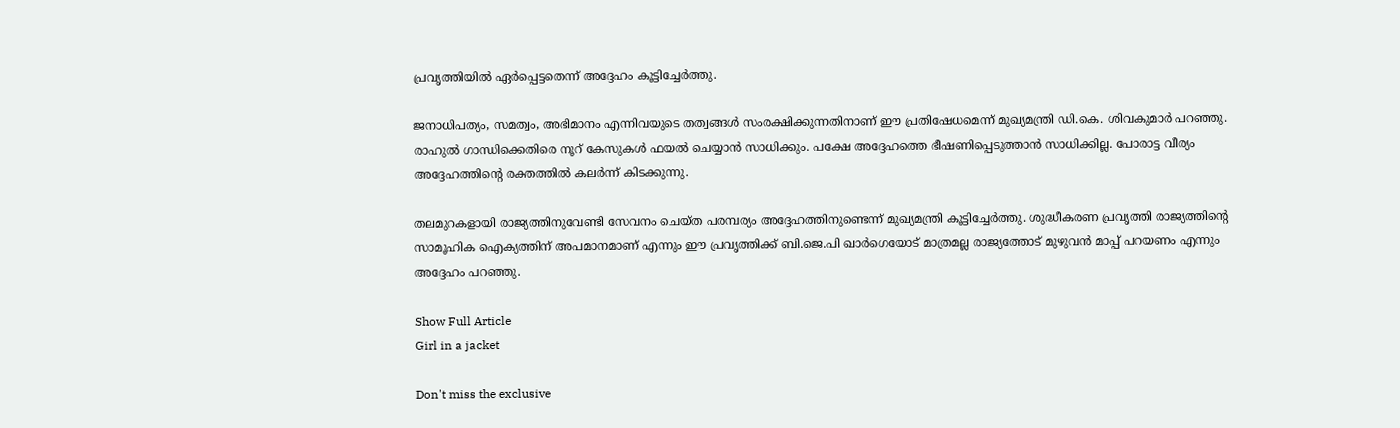പ്രവൃത്തിയിൽ ഏർപ്പെട്ടതെന്ന് അദ്ദേഹം കൂട്ടിച്ചേർത്തു.

ജനാധിപത്യം, സമത്വം, അഭിമാനം എന്നിവയുടെ തത്വങ്ങൾ സംരക്ഷിക്കുന്നതിനാണ് ഈ പ്രതിഷേധമെന്ന് മുഖ്യമന്ത്രി ഡി.കെ. ശിവകുമാർ പറഞ്ഞു. രാഹുല്‍ ഗാന്ധിക്കെതിരെ നൂറ് കേസുകൾ ഫയൽ ചെയ്യാന്‍ സാധിക്കും. പക്ഷേ അദ്ദേഹത്തെ ഭീഷണിപ്പെടുത്താൻ സാധിക്കില്ല. പോരാട്ട വീര്യം അദ്ദേഹത്തിന്‍റെ രക്തത്തില്‍ കലര്‍ന്ന് കിടക്കുന്നു.

തലമുറകളായി രാജ്യത്തിനുവേണ്ടി സേവനം ചെയ്ത പരമ്പര്യം അദ്ദേഹത്തിനുണ്ടെന്ന് മുഖ്യമന്ത്രി കൂട്ടിച്ചേര്‍ത്തു. ശുദ്ധീകരണ പ്രവൃത്തി രാജ്യത്തിന്‍റെ സാമൂഹിക ഐക്യത്തിന് അപമാനമാണ് എന്നും ഈ പ്രവൃത്തിക്ക് ബി.ജെ.പി ഖാർഗെയോട് മാത്രമല്ല രാജ്യത്തോട് മുഴുവൻ മാപ്പ് പറയണം എന്നും അദ്ദേഹം പറഞ്ഞു.

Show Full Article
Girl in a jacket

Don't miss the exclusive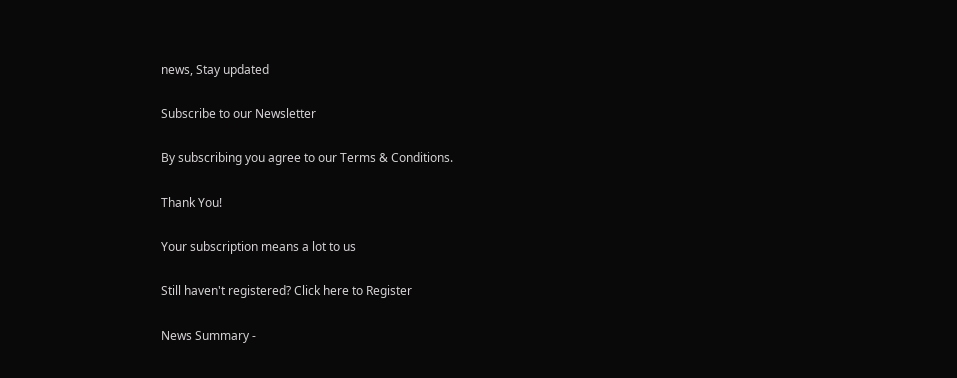news, Stay updated

Subscribe to our Newsletter

By subscribing you agree to our Terms & Conditions.

Thank You!

Your subscription means a lot to us

Still haven't registered? Click here to Register

News Summary -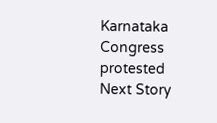Karnataka Congress protested
Next Story